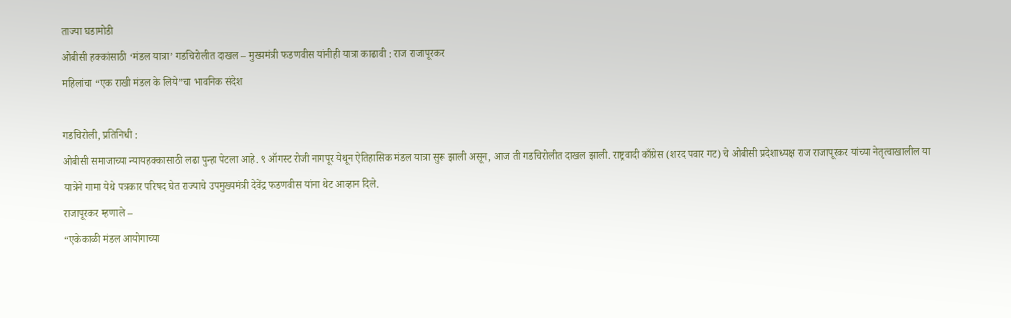ताज्या घडामोडी
ओबीसी हक्कांसाठी ‘मंडल यात्रा’ गडचिरोलीत दाखल – मुख्यमंत्री फडणवीस यांनीही यात्रा काढावी : राज राजापूरकर
महिलांचा “एक राखी मंडल के लिये”चा भावनिक संदेश

गडचिरोली, प्रतिनिधी :
ओबीसी समाजाच्या न्यायहक्कासाठी लढा पुन्हा पेटला आहे. ९ ऑगस्ट रोजी नागपूर येथून ऐतिहासिक मंडल यात्रा सुरू झाली असून, आज ती गडचिरोलीत दाखल झाली. राष्ट्रवादी काँग्रेस (शरद पवार गट) चे ओबीसी प्रदेशाध्यक्ष राज राजापूरकर यांच्या नेतृत्वाखालील या यात्रेने गामा येथे पत्रकार परिषद घेत राज्याचे उपमुख्यमंत्री देवेंद्र फडणवीस यांना थेट आव्हान दिले.
राजापूरकर म्हणाले –
“एकेकाळी मंडल आयोगाच्या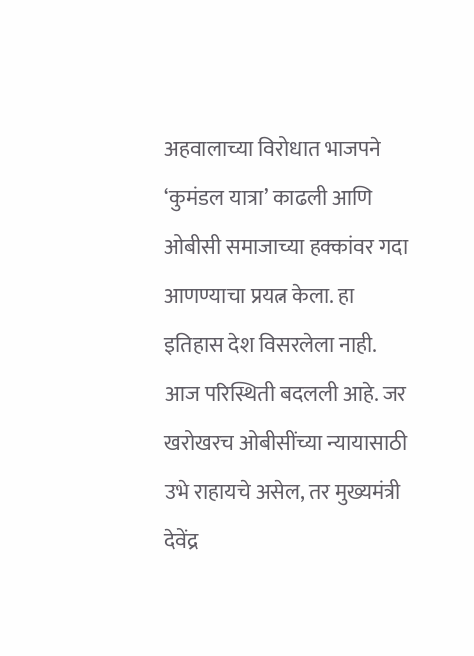अहवालाच्या विरोधात भाजपने ‘कुमंडल यात्रा’ काढली आणि ओबीसी समाजाच्या हक्कांवर गदा आणण्याचा प्रयत्न केला. हा इतिहास देश विसरलेला नाही. आज परिस्थिती बदलली आहे. जर खरोखरच ओबीसींच्या न्यायासाठी उभे राहायचे असेल, तर मुख्यमंत्री देवेंद्र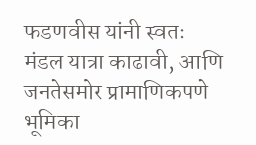फडणवीस यांनी स्वतः मंडल यात्रा काढावी, आणि जनतेसमोर प्रामाणिकपणे भूमिका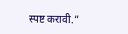स्पष्ट करावी.”